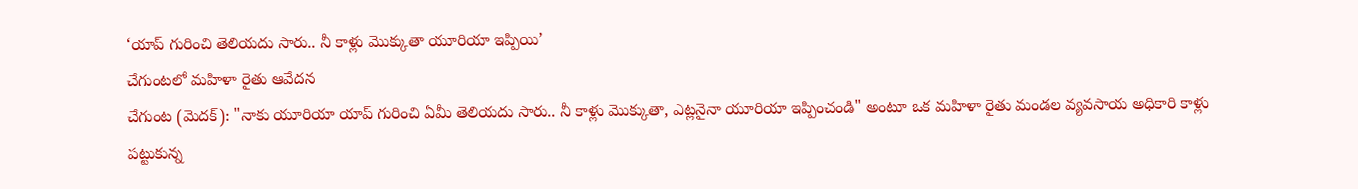‘యాప్ గురించి తెలియదు సారు.. నీ కాళ్లు మొక్కుతా యూరియా ఇప్పియి’
చేగుంటలో మహిళా రైతు ఆవేదన
చేగుంట (మెదక్): "నాకు యూరియా యాప్ గురించి ఏమీ తెలియదు సారు.. నీ కాళ్లు మొక్కుతా, ఎట్లనైనా యూరియా ఇప్పించండి" అంటూ ఒక మహిళా రైతు మండల వ్యవసాయ అధికారి కాళ్లు పట్టుకున్న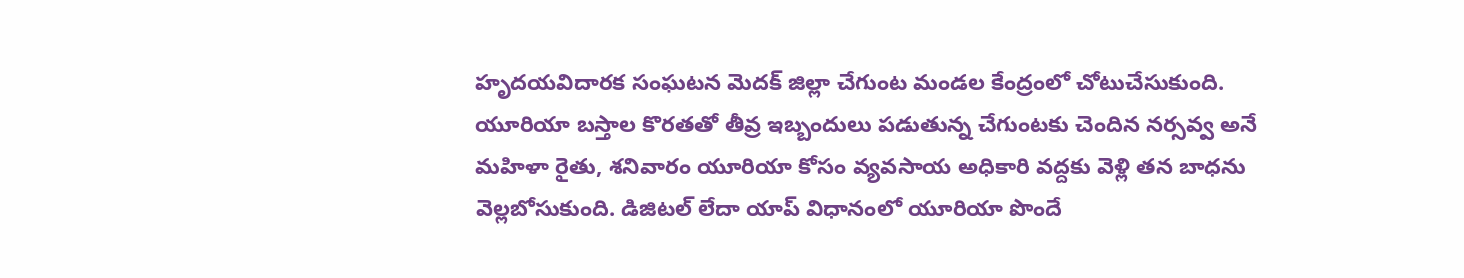హృదయవిదారక సంఘటన మెదక్ జిల్లా చేగుంట మండల కేంద్రంలో చోటుచేసుకుంది.
యూరియా బస్తాల కొరతతో తీవ్ర ఇబ్బందులు పడుతున్న చేగుంటకు చెందిన నర్సవ్వ అనే మహిళా రైతు, శనివారం యూరియా కోసం వ్యవసాయ అధికారి వద్దకు వెళ్లి తన బాధను వెల్లబోసుకుంది. డిజిటల్ లేదా యాప్ విధానంలో యూరియా పొందే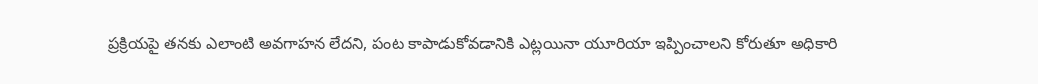ప్రక్రియపై తనకు ఎలాంటి అవగాహన లేదని, పంట కాపాడుకోవడానికి ఎట్లయినా యూరియా ఇప్పించాలని కోరుతూ అధికారి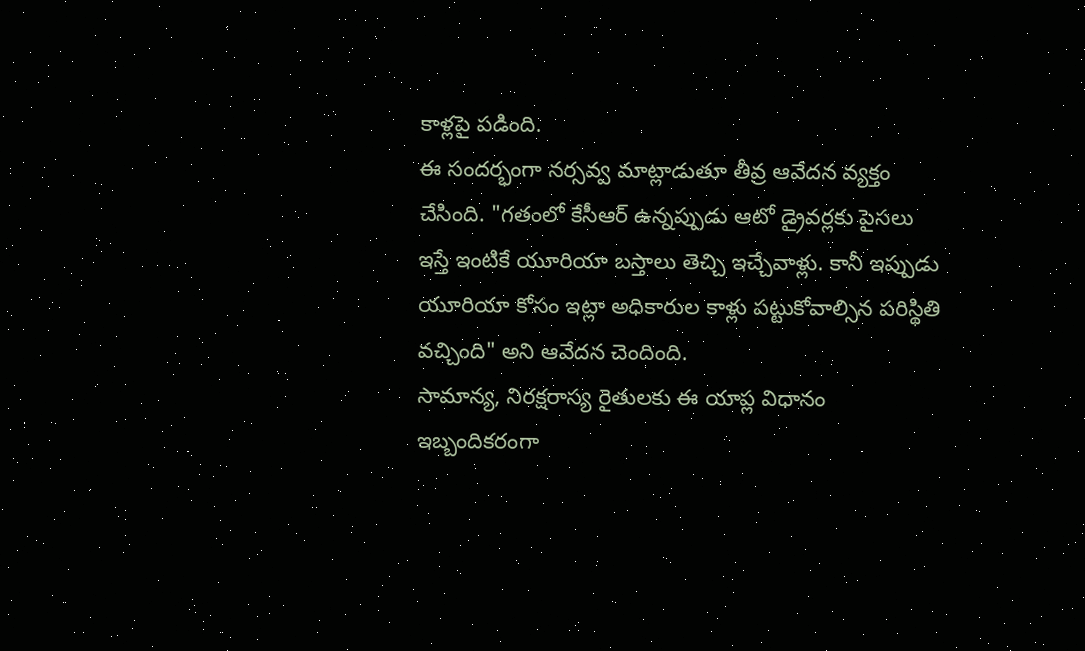కాళ్లపై పడింది.
ఈ సందర్భంగా నర్సవ్వ మాట్లాడుతూ తీవ్ర ఆవేదన వ్యక్తం చేసింది. "గతంలో కేసీఆర్ ఉన్నప్పుడు ఆటో డ్రైవర్లకు పైసలు ఇస్తే ఇంటికే యూరియా బస్తాలు తెచ్చి ఇచ్చేవాళ్లు. కానీ ఇప్పుడు యూరియా కోసం ఇట్లా అధికారుల కాళ్లు పట్టుకోవాల్సిన పరిస్థితి వచ్చింది" అని ఆవేదన చెందింది.
సామాన్య, నిరక్షరాస్య రైతులకు ఈ యాప్ల విధానం ఇబ్బందికరంగా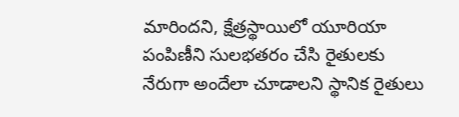మారిందని, క్షేత్రస్థాయిలో యూరియా పంపిణీని సులభతరం చేసి రైతులకు నేరుగా అందేలా చూడాలని స్థానిక రైతులు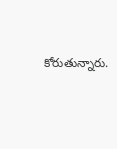కోరుతున్నారు.